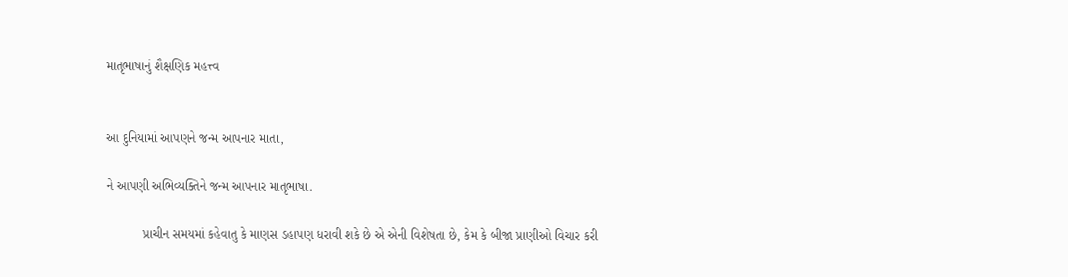માતૃભાષાનું શૈક્ષણિક મહત્ત્વ


આ દુનિયામાં આપણને જન્મ આપનાર માતા,

ને આપણી અભિવ્યક્તિને જન્મ આપનાર માતૃભાષા.

          પ્રાચીન સમયમાં કહેવાતુ કે માણસ ડહાપણ ધરાવી શકે છે એ એની વિશેષતા છે, કેમ કે બીજા પ્રાણીઓ વિચાર કરી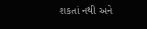શકતાં નથી અને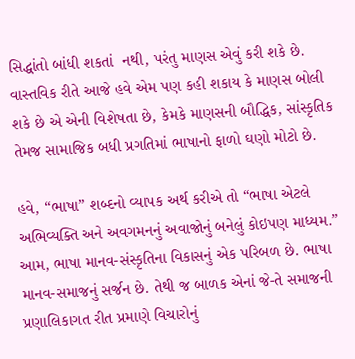સિદ્ધાંતો બાંધી શકતાં  નથી, પરંતુ માણસ એવું કરી શકે છે. વાસ્તવિક રીતે આજે હવે એમ પણ કહી શકાય કે માણસ બોલી શકે છે એ એની વિશેષતા છે, કેમકે માણસની બૌદ્ધિક, સાંસ્કૃતિક તેમજ સામાજિક બધી પ્રગતિમાં ભાષાનો ફાળો ઘણો મોટો છે.

હવે, “ભાષા” શબ્દનો વ્યાપક અર્થ કરીએ તો “ભાષા એટલે અભિવ્યક્તિ અને અવગમનનું અવાજોનું બનેલું કોઇપણ માધ્યમ.” આમ, ભાષા માનવ-સંસ્કૃતિના વિકાસનું એક પરિબળ છે. ભાષા માનવ-સમાજનું સર્જન છે. તેથી જ બાળક એનાં જે-તે સમાજની પ્રણાલિકાગત રીત પ્રમાણે વિચારોનું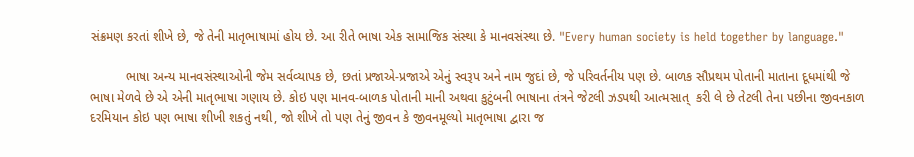સંક્રમણ કરતાં શીખે છે, જે તેની માતૃભાષામાં હોય છે. આ રીતે ભાષા એક સામાજિક સંસ્થા કે માનવસંસ્થા છે. "Every human society is held together by language."

          ભાષા અન્ય માનવસંસ્થાઓની જેમ સર્વવ્યાપક છે, છતાં પ્રજાએ-પ્રજાએ એનું સ્વરૂપ અને નામ જુદાં છે, જે પરિવર્તનીય પણ છે. બાળક સૌપ્રથમ પોતાની માતાના દૂધમાંથી જે ભાષા મેળવે છે એ એની માતૃભાષા ગણાય છે. કોઇ પણ માનવ-બાળક પોતાની માની અથવા કુટુંબની ભાષાના તંત્રને જેટલી ઝડપથી આત્મસાત્  કરી લે છે તેટલી તેના પછીના જીવનકાળ દરમિયાન કોઇ પણ ભાષા શીખી શકતું નથી, જો શીખે તો પણ તેનું જીવન કે જીવનમૂલ્યો માતૃભાષા દ્વારા જ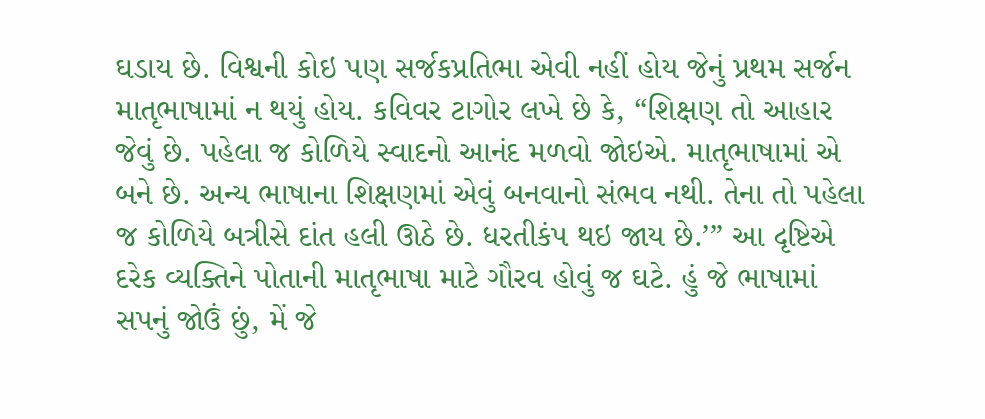ઘડાય છે. વિશ્વની કોઇ પણ સર્જકપ્રતિભા એવી નહીં હોય જેનું પ્રથમ સર્જન માતૃભાષામાં ન થયું હોય. કવિવર ટાગોર લખે છે કે, “શિક્ષણ તો આહાર જેવું છે. પહેલા જ કોળિયે સ્વાદનો આનંદ મળવો જોઇએ. માતૃભાષામાં એ બને છે. અન્ય ભાષાના શિક્ષણમાં એવું બનવાનો સંભવ નથી. તેના તો પહેલા જ કોળિયે બત્રીસે દાંત હલી ઊઠે છે. ધરતીકંપ થઇ જાય છે.’” આ દૃષ્ટિએ દરેક વ્યક્તિને પોતાની માતૃભાષા માટે ગૌરવ હોવું જ ઘટે. હું જે ભાષામાં સપનું જોઉં છું, મેં જે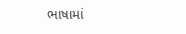ભાષામાં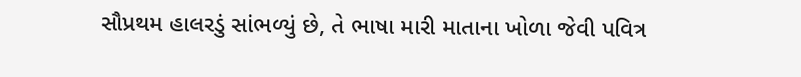સૌપ્રથમ હાલરડું સાંભળ્યું છે, તે ભાષા મારી માતાના ખોળા જેવી પવિત્ર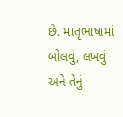છે. માતૃભાષામાં બોલવું, લખવું અને તેનું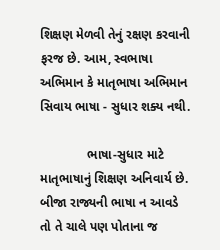શિક્ષણ મેળવી તેનું રક્ષણ કરવાની ફરજ છે. આમ, સ્વભાષા અભિમાન કે માતૃભાષા અભિમાન સિવાય ભાષા - સુધાર શક્ય નથી.

             ભાષા-સુધાર માટે માતૃભાષાનું શિક્ષણ અનિવાર્ય છે. બીજા રાજ્યની ભાષા ન આવડે તો તે ચાલે પણ પોતાના જ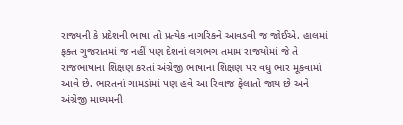રાજ્યની કે પ્રદેશની ભાષા તો પ્રત્યેક નાગરિકને આવડવી જ જોઈએ. હાલમાં ફક્ત ગુજરાતમાં જ નહીં પણ દેશનાં લગભગ તમામ રાજયોમાં જે તે રાજભાષાના શિક્ષણ કરતાં અંગ્રેજી ભાષાના શિક્ષણ પર વધુ ભાર મૂકવામાં આવે છે. ભારતનાં ગામડાંમાં પણ હવે આ રિવાજ ફેલાતો જાય છે અને અંગ્રેજી માધ્યમની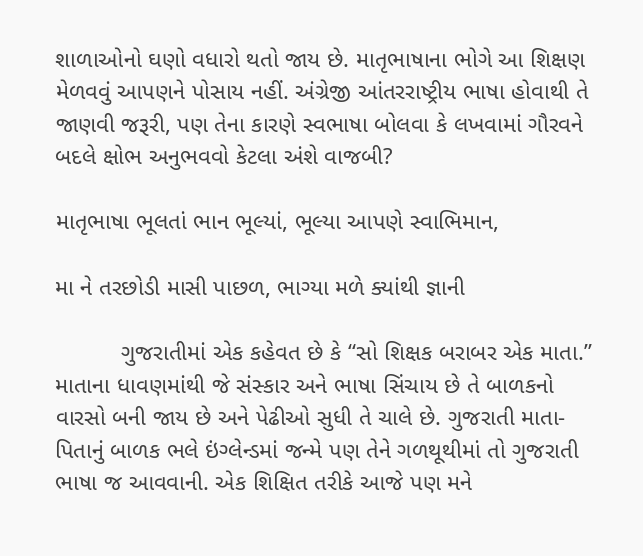શાળાઓનો ઘણો વધારો થતો જાય છે. માતૃભાષાના ભોગે આ શિક્ષણ મેળવવું આપણને પોસાય નહીં. અંગ્રેજી આંતરરાષ્ટ્રીય ભાષા હોવાથી તે જાણવી જરૂરી, પણ તેના કારણે સ્વભાષા બોલવા કે લખવામાં ગૌરવને બદલે ક્ષોભ અનુભવવો કેટલા અંશે વાજબી?

માતૃભાષા ભૂલતાં ભાન ભૂલ્યાં, ભૂલ્યા આપણે સ્વાભિમાન,

મા ને તરછોડી માસી પાછળ, ભાગ્યા મળે ક્યાંથી જ્ઞાની

          ગુજરાતીમાં એક કહેવત છે કે “સો શિક્ષક બરાબર એક માતા.” માતાના ધાવણમાંથી જે સંસ્કાર અને ભાષા સિંચાય છે તે બાળકનો વારસો બની જાય છે અને પેઢીઓ સુધી તે ચાલે છે. ગુજરાતી માતા-પિતાનું બાળક ભલે ઇંગ્લેન્ડમાં જન્મે પણ તેને ગળથૂથીમાં તો ગુજરાતી ભાષા જ આવવાની. એક શિક્ષિત તરીકે આજે પણ મને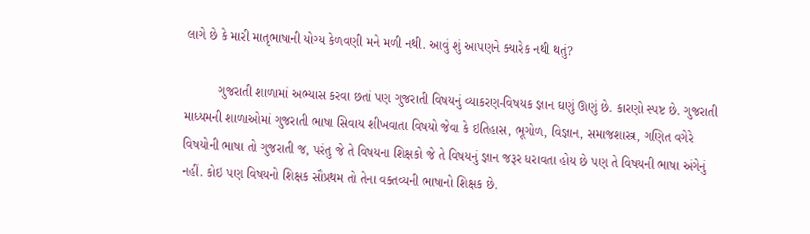લાગે છે કે મારી માતૃભાષાની યોગ્ય કેળવણી મને મળી નથી. આવું શું આપણને ક્યારેક નથી થતું?

         ગુજરાતી શાળામાં અભ્યાસ કરવા છતાં પણ ગુજરાતી વિષયનું વ્યાકરણ-વિષયક જ્ઞાન ઘણું ઊણું છે. કારણો સ્પષ્ટ છે. ગુજરાતી માધ્યમની શાળાઓમાં ગુજરાતી ભાષા સિવાય શીખવાતા વિષયો જેવા કે ઇતિહાસ, ભૂગોળ, વિજ્ઞાન, સમાજશાસ્ત્ર, ગણિત વગેરે વિષયોની ભાષા તો ગુજરાતી જ, પરંતુ જે તે વિષયના શિક્ષકો જે તે વિષયનું જ્ઞાન જરૂર ધરાવતા હોય છે પણ તે વિષયની ભાષા અંગેનું નહીં. કોઇ પણ વિષયનો શિક્ષક સૌપ્રથમ તો તેના વક્તવ્યની ભાષાનો શિક્ષક છે.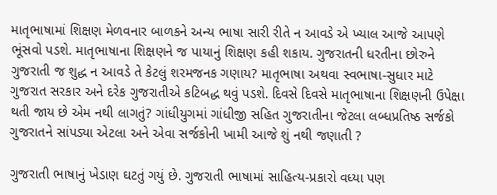માતૃભાષામાં શિક્ષણ મેળવનાર બાળકને અન્ય ભાષા સારી રીતે ન આવડે એ ખ્યાલ આજે આપણે ભૂંસવો પડશે. માતૃભાષાના શિક્ષણને જ પાયાનું શિક્ષણ કહી શકાય. ગુજરાતની ધરતીના છોરુને ગુજરાતી જ શુદ્ધ ન આવડે તે કેટલું શરમજનક ગણાય? માતૃભાષા અથવા સ્વભાષા-સુધાર માટે ગુજરાત સરકાર અને દરેક ગુજરાતીએ કટિબદ્ધ થવું પડશે. દિવસે દિવસે માતૃભાષાના શિક્ષણની ઉપેક્ષા થતી જાય છે એમ નથી લાગતું? ગાંધીયુગમાં ગાંધીજી સહિત ગુજરાતીના જેટલા લબ્ધપ્રતિષ્ઠ સર્જકો ગુજરાતને સાંપડ્યા એટલા અને એવા સર્જકોની ખામી આજે શું નથી જણાતી ?

ગુજરાતી ભાષાનું ખેડાણ ઘટતું ગયું છે. ગુજરાતી ભાષામાં સાહિત્ય-પ્રકારો વધ્યા પણ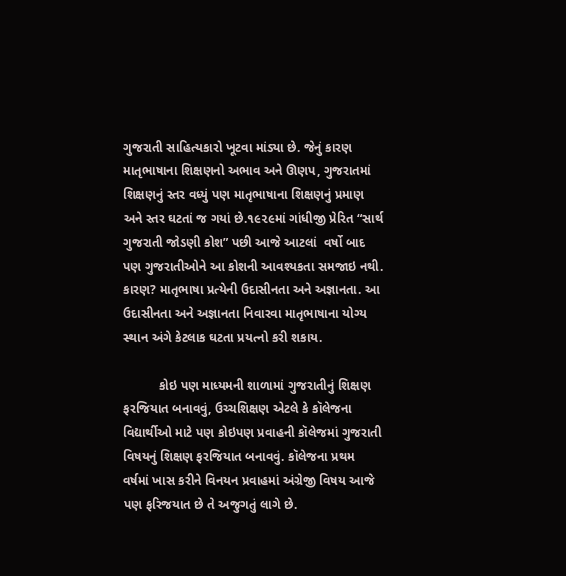ગુજરાતી સાહિત્યકારો ખૂટવા માંડ્યા છે. જેનું કારણ માતૃભાષાના શિક્ષણનો અભાવ અને ઊણપ, ગુજરાતમાં શિક્ષણનું સ્તર વધ્યું પણ માતૃભાષાના શિક્ષણનું પ્રમાણ અને સ્તર ઘટતાં જ ગયાં છે.૧૯૨૯માં ગાંધીજી પ્રેરિત “સાર્થ ગુજરાતી જોડણી કોશ” પછી આજે આટલાં  વર્ષો બાદ પણ ગુજરાતીઓને આ કોશની આવશ્યકતા સમજાઇ નથી. કારણ? માતૃભાષા પ્રત્યેની ઉદાસીનતા અને અજ્ઞાનતા. આ ઉદાસીનતા અને અજ્ઞાનતા નિવારવા માતૃભાષાના યોગ્ય સ્થાન અંગે કેટલાક ઘટતા પ્રયત્નો કરી શકાય.

          કોઇ પણ માધ્યમની શાળામાં ગુજરાતીનું શિક્ષણ ફરજિયાત બનાવવું, ઉચ્ચશિક્ષણ એટલે કે કૉલેજના વિદ્યાર્થીઓ માટે પણ કોઇપણ પ્રવાહની કૉલેજમાં ગુજરાતી વિષયનું શિક્ષણ ફરજિયાત બનાવવું. કૉલેજના પ્રથમ વર્ષમાં ખાસ કરીને વિનયન પ્રવાહમાં અંગ્રેજી વિષય આજે પણ ફરિજયાત છે તે અજુગતું લાગે છે.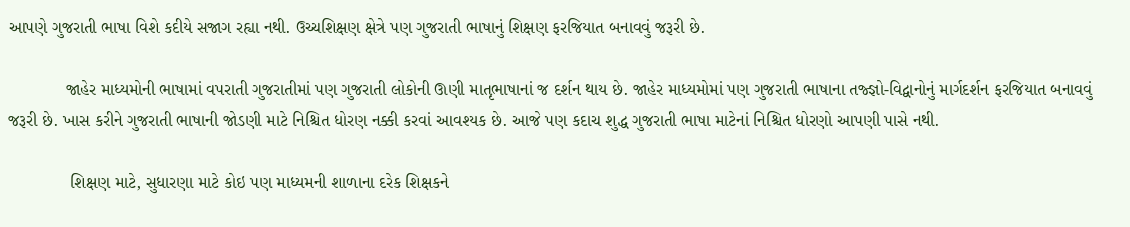આપણે ગુજરાતી ભાષા વિશે કદીયે સજાગ રહ્યા નથી. ઉચ્ચશિક્ષણ ક્ષેત્રે પણ ગુજરાતી ભાષાનું શિક્ષણ ફરજિયાત બનાવવું જરૂરી છે.

            જાહેર માધ્યમોની ભાષામાં વપરાતી ગુજરાતીમાં પણ ગુજરાતી લોકોની ઊણી માતૃભાષાનાં જ દર્શન થાય છે. જાહેર માધ્યમોમાં પણ ગુજરાતી ભાષાના તજ્જ્ઞો-વિદ્વાનોનું માર્ગદર્શન ફરજિયાત બનાવવું જરૂરી છે. ખાસ કરીને ગુજરાતી ભાષાની જોડણી માટે નિશ્ચિત ધોરણ નક્કી કરવાં આવશ્યક છે. આજે પણ કદાચ શુદ્ધ ગુજરાતી ભાષા માટેનાં નિશ્ચિત ધોરણો આપણી પાસે નથી.

             શિક્ષણ માટે, સુધારણા માટે કોઇ પણ માધ્યમની શાળાના દરેક શિક્ષકને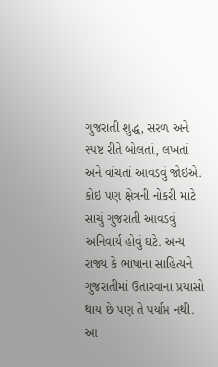ગુજરાતી શુદ્ધ, સરળ અને સ્પષ્ટ રીતે બોલતાં, લખતાં અને વાંચતાં આવડવું જોઇએ. કોઇ પણ ક્ષેત્રની નોકરી માટે સાચું ગુજરાતી આવડવું અનિવાર્ય હોવું ઘટે. અન્ય રાજ્ય કે ભાષાના સાહિત્યને ગુજરાતીમાં ઉતારવાના પ્રયાસો થાય છે પણ તે પર્યાપ્ત નથી. આ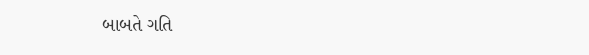બાબતે ગતિ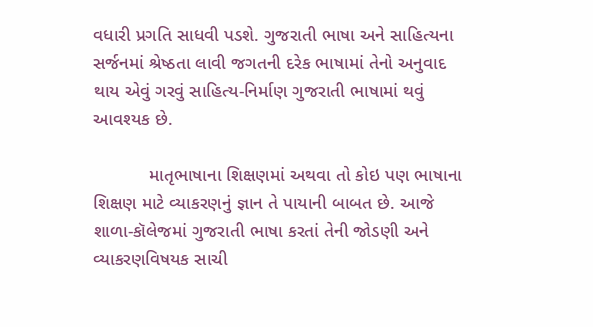વધારી પ્રગતિ સાધવી પડશે. ગુજરાતી ભાષા અને સાહિત્યના સર્જનમાં શ્રેષ્ઠતા લાવી જગતની દરેક ભાષામાં તેનો અનુવાદ થાય એવું ગરવું સાહિત્ય-નિર્માણ ગુજરાતી ભાષામાં થવું આવશ્યક છે.

           માતૃભાષાના શિક્ષણમાં અથવા તો કોઇ પણ ભાષાના શિક્ષણ માટે વ્યાકરણનું જ્ઞાન તે પાયાની બાબત છે. આજે શાળા-કૉલેજમાં ગુજરાતી ભાષા કરતાં તેની જોડણી અને વ્યાકરણવિષયક સાચી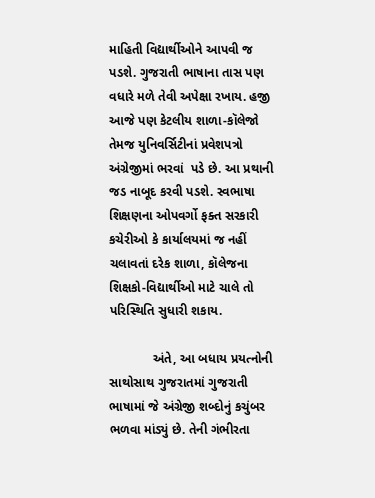માહિતી વિદ્યાર્થીઓને આપવી જ પડશે. ગુજરાતી ભાષાના તાસ પણ વધારે મળે તેવી અપેક્ષા રખાય. હજી આજે પણ કેટલીય શાળા-કૉલેજો તેમજ યુનિવર્સિટીનાં પ્રવેશપત્રો અંગ્રેજીમાં ભરવાં  પડે છે. આ પ્રથાની જડ નાબૂદ કરવી પડશે. સ્વભાષા શિક્ષણના ઓપવર્ગો ફક્ત સરકારી કચેરીઓ કે કાર્યાલયમાં જ નહીં ચલાવતાં દરેક શાળા, કૉલેજના શિક્ષકો-વિદ્યાર્થીઓ માટે ચાલે તો પરિસ્થિતિ સુધારી શકાય.

            અંતે, આ બધાય પ્રયત્નોની સાથોસાથ ગુજરાતમાં ગુજરાતી ભાષામાં જે અંગ્રેજી શબ્દોનું કચુંબર ભળવા માંડ્યું છે. તેની ગંભીરતા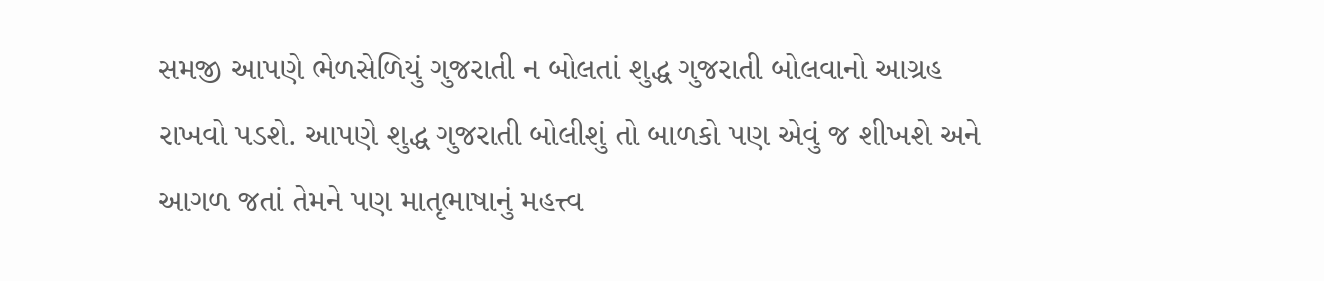સમજી આપણે ભેળસેળિયું ગુજરાતી ન બોલતાં શુદ્ધ ગુજરાતી બોલવાનો આગ્રહ રાખવો પડશે. આપણે શુદ્ધ ગુજરાતી બોલીશું તો બાળકો પણ એવું જ શીખશે અને આગળ જતાં તેમને પણ માતૃભાષાનું મહત્ત્વ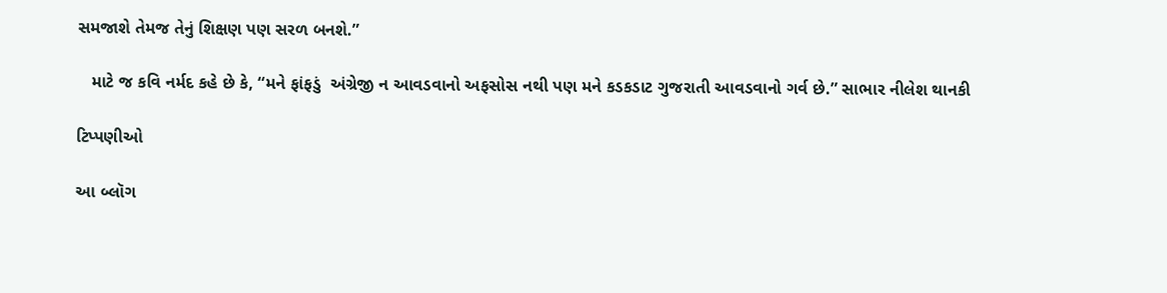સમજાશે તેમજ તેનું શિક્ષણ પણ સરળ બનશે.”

   માટે જ કવિ નર્મદ કહે છે કે, “મને ફાંફડું  અંગ્રેજી ન આવડવાનો અફસોસ નથી પણ મને કડકડાટ ગુજરાતી આવડવાનો ગર્વ છે.” સાભાર નીલેશ થાનકી

ટિપ્પણીઓ

આ બ્લૉગ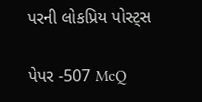પરની લોકપ્રિય પોસ્ટ્સ

પેપર -507 McQ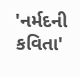'નર્મદની કવિતા'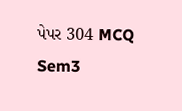પેપર 304 MCQ Sem3